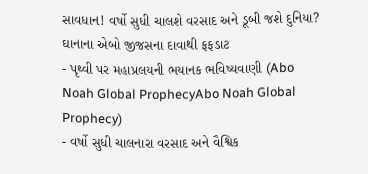સાવધાન! વર્ષો સુધી ચાલશે વરસાદ અને ડૂબી જશે દુનિયા? ઘાનાના એબો જીજસના દાવાથી ફફડાટ
- પૃથ્વી પર મહાપ્રલયની ભયાનક ભવિષ્યવાણી (Abo Noah Global ProphecyAbo Noah Global Prophecy)
- વર્ષો સુધી ચાલનારા વરસાદ અને વૈશ્વિક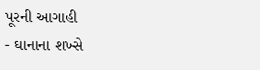પૂરની આગાહી
- ઘાનાના શખ્સે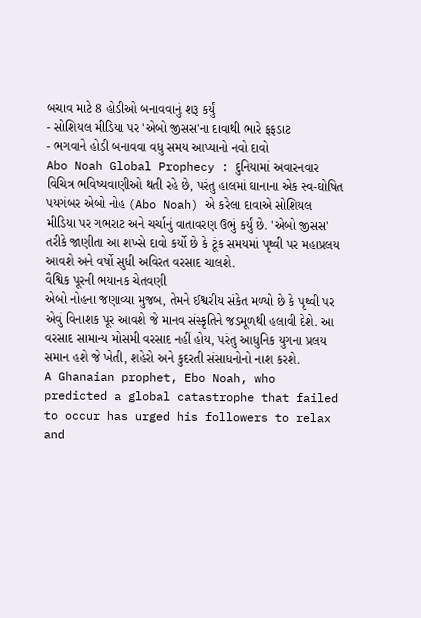બચાવ માટે 8 હોડીઓ બનાવવાનું શરૂ કર્યું
- સોશિયલ મીડિયા પર 'એબો જીસસ'ના દાવાથી ભારે ફફડાટ
- ભગવાને હોડી બનાવવા વધુ સમય આપ્યાનો નવો દાવો
Abo Noah Global Prophecy : દુનિયામાં અવારનવાર વિચિત્ર ભવિષ્યવાણીઓ થતી રહે છે, પરંતુ હાલમાં ઘાનાના એક સ્વ-ઘોષિત પયગંબર એબો નોહ (Abo Noah) એ કરેલા દાવાએ સોશિયલ મીડિયા પર ગભરાટ અને ચર્ચાનું વાતાવરણ ઉભું કર્યું છે. 'એબો જીસસ' તરીકે જાણીતા આ શખ્સે દાવો કર્યો છે કે ટૂંક સમયમાં પૃથ્વી પર મહાપ્રલય આવશે અને વર્ષો સુધી અવિરત વરસાદ ચાલશે.
વૈશ્વિક પૂરની ભયાનક ચેતવણી
એબો નોહના જણાવ્યા મુજબ, તેમને ઈશ્વરીય સંકેત મળ્યો છે કે પૃથ્વી પર એવું વિનાશક પૂર આવશે જે માનવ સંસ્કૃતિને જડમૂળથી હલાવી દેશે. આ વરસાદ સામાન્ય મોસમી વરસાદ નહીં હોય, પરંતુ આધુનિક યુગના પ્રલય સમાન હશે જે ખેતી, શહેરો અને કુદરતી સંસાધનોનો નાશ કરશે.
A Ghanaian prophet, Ebo Noah, who predicted a global catastrophe that failed to occur has urged his followers to relax and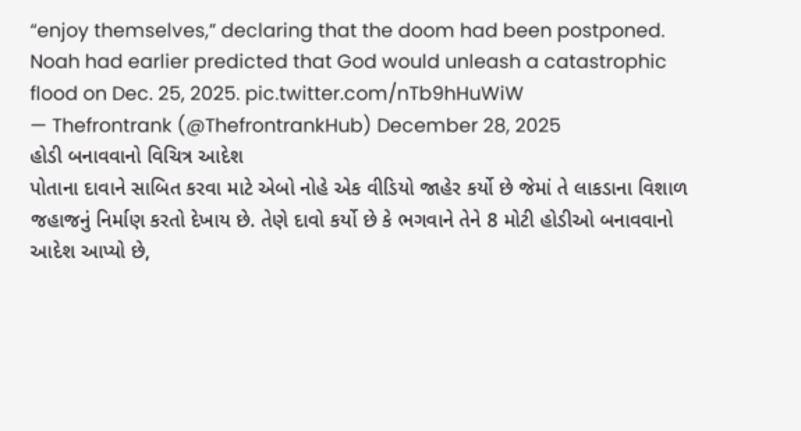“enjoy themselves,” declaring that the doom had been postponed.
Noah had earlier predicted that God would unleash a catastrophic flood on Dec. 25, 2025. pic.twitter.com/nTb9hHuWiW
— Thefrontrank (@ThefrontrankHub) December 28, 2025
હોડી બનાવવાનો વિચિત્ર આદેશ
પોતાના દાવાને સાબિત કરવા માટે એબો નોહે એક વીડિયો જાહેર કર્યો છે જેમાં તે લાકડાના વિશાળ જહાજનું નિર્માણ કરતો દેખાય છે. તેણે દાવો કર્યો છે કે ભગવાને તેને 8 મોટી હોડીઓ બનાવવાનો આદેશ આપ્યો છે,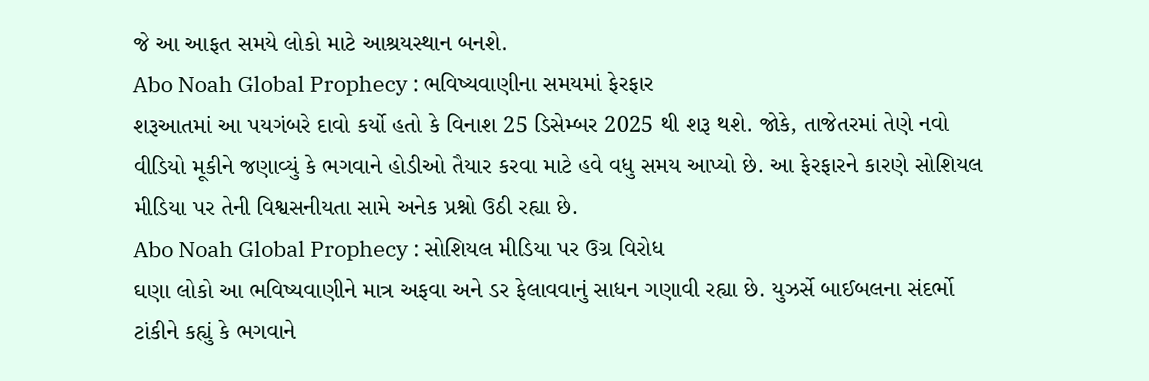જે આ આફત સમયે લોકો માટે આશ્રયસ્થાન બનશે.
Abo Noah Global Prophecy : ભવિષ્યવાણીના સમયમાં ફેરફાર
શરૂઆતમાં આ પયગંબરે દાવો કર્યો હતો કે વિનાશ 25 ડિસેમ્બર 2025 થી શરૂ થશે. જોકે, તાજેતરમાં તેણે નવો વીડિયો મૂકીને જણાવ્યું કે ભગવાને હોડીઓ તૈયાર કરવા માટે હવે વધુ સમય આપ્યો છે. આ ફેરફારને કારણે સોશિયલ મીડિયા પર તેની વિશ્વસનીયતા સામે અનેક પ્રશ્નો ઉઠી રહ્યા છે.
Abo Noah Global Prophecy : સોશિયલ મીડિયા પર ઉગ્ર વિરોધ
ઘણા લોકો આ ભવિષ્યવાણીને માત્ર અફવા અને ડર ફેલાવવાનું સાધન ગણાવી રહ્યા છે. યુઝર્સે બાઈબલના સંદર્ભો ટાંકીને કહ્યું કે ભગવાને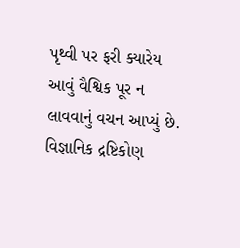પૃથ્વી પર ફરી ક્યારેય આવું વૈશ્વિક પૂર ન લાવવાનું વચન આપ્યું છે. વિજ્ઞાનિક દ્રષ્ટિકોણ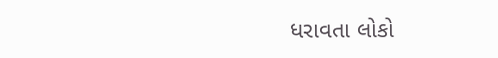ધરાવતા લોકો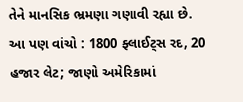તેને માનસિક ભ્રમણા ગણાવી રહ્યા છે.
આ પણ વાંચો : 1800 ફ્લાઈટ્સ રદ, 20 હજાર લેટ; જાણો અમેરિકામાં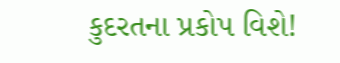કુદરતના પ્રકોપ વિશે!